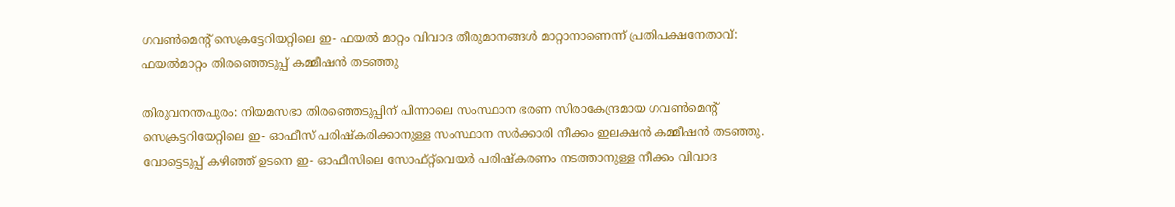ഗവൺമെന്റ് സെക്രട്ടേറിയറ്റിലെ ഇ- ഫയൽ മാറ്റം വിവാദ തീരുമാനങ്ങൾ മാറ്റാനാണെന്ന് പ്രതിപക്ഷനേതാവ്: ഫയൽമാറ്റം തിരഞ്ഞെടുപ്പ് കമ്മീഷൻ തടഞ്ഞു

തിരുവനന്തപുരം: നിയമസഭാ തിരഞ്ഞെടുപ്പിന് പിന്നാലെ സംസ്ഥാന ഭരണ സിരാകേന്ദ്രമായ ഗവൺമെന്റ് സെക്രട്ടറിയേറ്റിലെ ഇ- ഓഫീസ് പരിഷ്കരിക്കാനുള്ള സംസ്ഥാന സർക്കാരി നീക്കം ഇലക്ഷൻ കമ്മീഷൻ തടഞ്ഞു. വോട്ടെടുപ്പ് കഴിഞ്ഞ് ഉടനെ ഇ- ഓഫീസിലെ സോഫ്റ്റ്‌വെയർ പരിഷ്കരണം നടത്താനുള്ള നീക്കം വിവാദ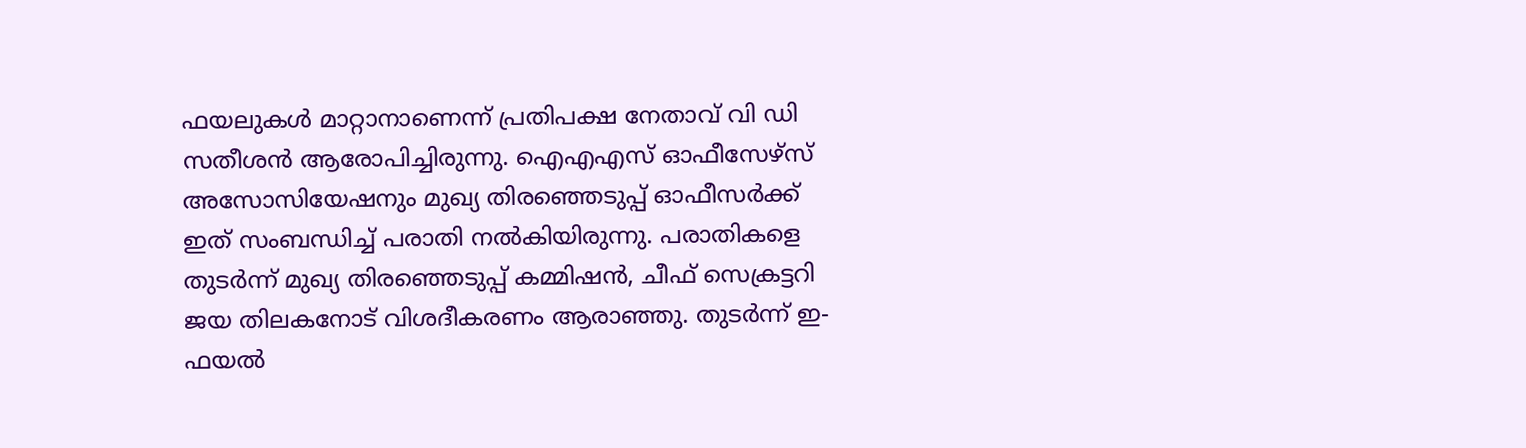ഫയലുകൾ മാറ്റാനാണെന്ന് പ്രതിപക്ഷ നേതാവ് വി ഡി സതീശൻ ആരോപിച്ചിരുന്നു. ഐഎഎസ് ഓഫീസേഴ്സ് അസോസിയേഷനും മുഖ്യ തിരഞ്ഞെടുപ്പ് ഓഫീസർക്ക് ഇത് സംബന്ധിച്ച് പരാതി നൽകിയിരുന്നു. പരാതികളെ തുടർന്ന് മുഖ്യ തിരഞ്ഞെടുപ്പ് കമ്മിഷൻ, ചീഫ് സെക്രട്ടറി ജയ തിലകനോട് വിശദീകരണം ആരാഞ്ഞു. തുടർന്ന് ഇ-ഫയൽ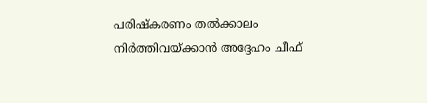പരിഷ്കരണം തൽക്കാലം നിർത്തിവയ്ക്കാൻ അദ്ദേഹം ചീഫ്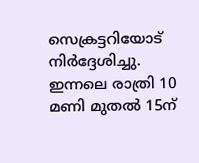സെക്രട്ടറിയോട് നിർദ്ദേശിച്ചു. ഇന്നലെ രാത്രി 10 മണി മുതൽ 15ന്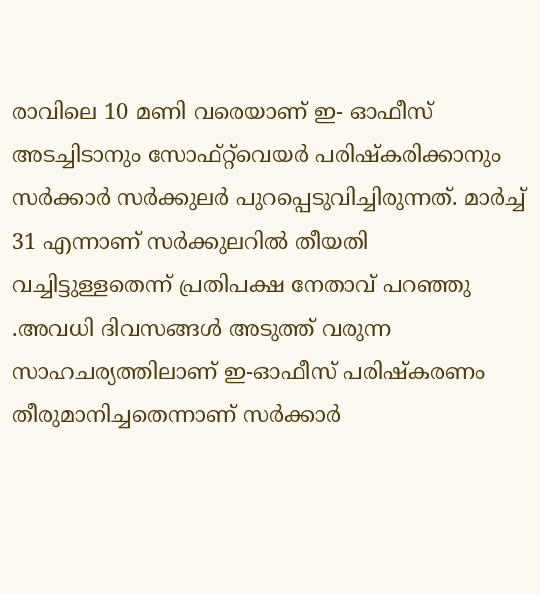രാവിലെ 10 മണി വരെയാണ് ഇ- ഓഫീസ് അടച്ചിടാനും സോഫ്റ്റ്‌വെയർ പരിഷ്കരിക്കാനും സർക്കാർ സർക്കുലർ പുറപ്പെടുവിച്ചിരുന്നത്. മാർച്ച് 31 എന്നാണ് സർക്കുലറിൽ തീയതി വച്ചിട്ടുള്ളതെന്ന് പ്രതിപക്ഷ നേതാവ് പറഞ്ഞു .അവധി ദിവസങ്ങൾ അടുത്ത് വരുന്ന സാഹചര്യത്തിലാണ് ഇ-ഓഫീസ് പരിഷ്കരണം തീരുമാനിച്ചതെന്നാണ് സർക്കാർ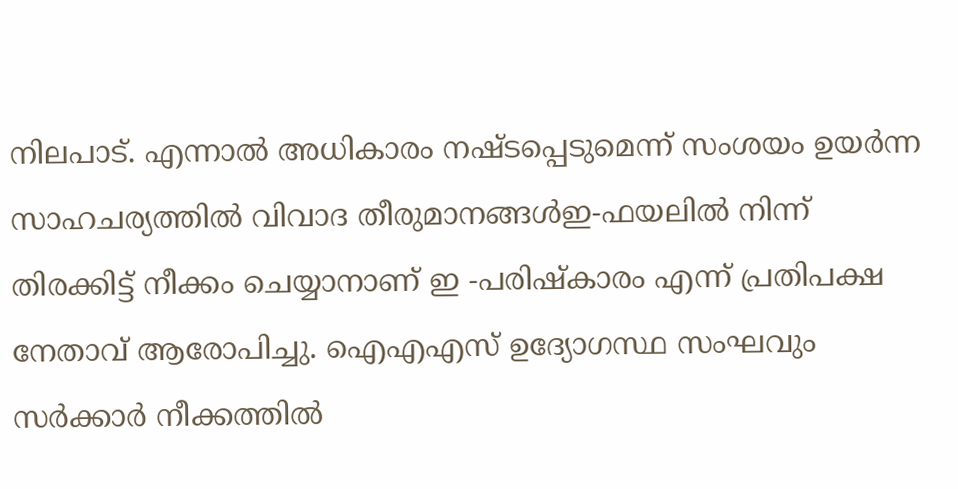നിലപാട്. എന്നാൽ അധികാരം നഷ്ടപ്പെടുമെന്ന് സംശയം ഉയർന്ന സാഹചര്യത്തിൽ വിവാദ തീരുമാനങ്ങൾഇ-ഫയലിൽ നിന്ന് തിരക്കിട്ട് നീക്കം ചെയ്യാനാണ് ഇ -പരിഷ്കാരം എന്ന് പ്രതിപക്ഷ നേതാവ് ആരോപിച്ചു. ഐഎഎസ് ഉദ്യോഗസ്ഥ സംഘവും സർക്കാർ നീക്കത്തിൽ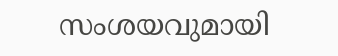സംശയവുമായി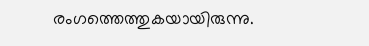രംഗത്തെത്തുകയായിരുന്നു.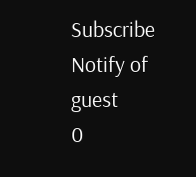Subscribe
Notify of
guest
0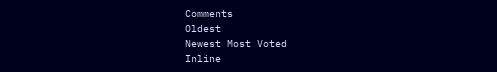Comments
Oldest
Newest Most Voted
Inline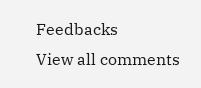Feedbacks
View all comments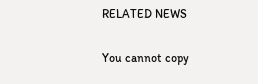RELATED NEWS

You cannot copy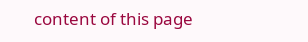content of this page